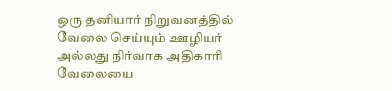ஒரு தனியார் நிறுவனத்தில் வேலை செய்யும் ஊழியர் அல்லது நிர்வாக அதிகாரி வேலையை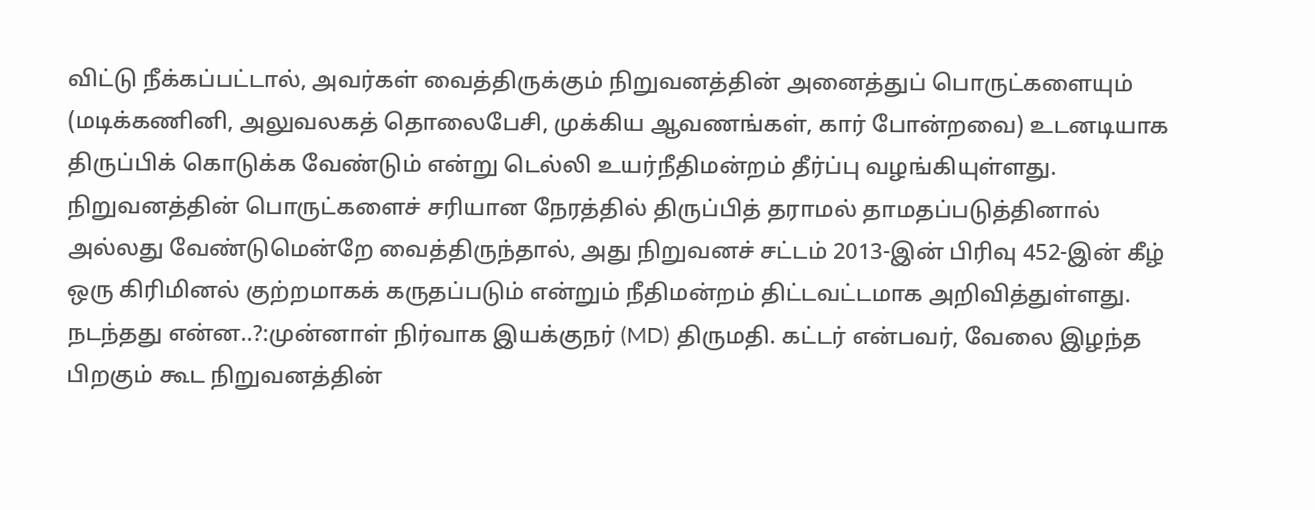விட்டு நீக்கப்பட்டால், அவர்கள் வைத்திருக்கும் நிறுவனத்தின் அனைத்துப் பொருட்களையும் (மடிக்கணினி, அலுவலகத் தொலைபேசி, முக்கிய ஆவணங்கள், கார் போன்றவை) உடனடியாக திருப்பிக் கொடுக்க வேண்டும் என்று டெல்லி உயர்நீதிமன்றம் தீர்ப்பு வழங்கியுள்ளது. நிறுவனத்தின் பொருட்களைச் சரியான நேரத்தில் திருப்பித் தராமல் தாமதப்படுத்தினால் அல்லது வேண்டுமென்றே வைத்திருந்தால், அது நிறுவனச் சட்டம் 2013-இன் பிரிவு 452-இன் கீழ் ஒரு கிரிமினல் குற்றமாகக் கருதப்படும் என்றும் நீதிமன்றம் திட்டவட்டமாக அறிவித்துள்ளது.
நடந்தது என்ன..?:முன்னாள் நிர்வாக இயக்குநர் (MD) திருமதி. கட்டர் என்பவர், வேலை இழந்த பிறகும் கூட நிறுவனத்தின்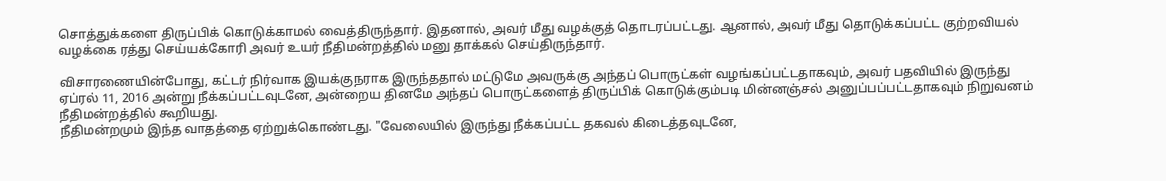சொத்துக்களை திருப்பிக் கொடுக்காமல் வைத்திருந்தார். இதனால், அவர் மீது வழக்குத் தொடரப்பட்டது. ஆனால், அவர் மீது தொடுக்கப்பட்ட குற்றவியல் வழக்கை ரத்து செய்யக்கோரி அவர் உயர் நீதிமன்றத்தில் மனு தாக்கல் செய்திருந்தார்.

விசாரணையின்போது, கட்டர் நிர்வாக இயக்குநராக இருந்ததால் மட்டுமே அவருக்கு அந்தப் பொருட்கள் வழங்கப்பட்டதாகவும், அவர் பதவியில் இருந்து ஏப்ரல் 11, 2016 அன்று நீக்கப்பட்டவுடனே, அன்றைய தினமே அந்தப் பொருட்களைத் திருப்பிக் கொடுக்கும்படி மின்னஞ்சல் அனுப்பப்பட்டதாகவும் நிறுவனம் நீதிமன்றத்தில் கூறியது.
நீதிமன்றமும் இந்த வாதத்தை ஏற்றுக்கொண்டது. "வேலையில் இருந்து நீக்கப்பட்ட தகவல் கிடைத்தவுடனே,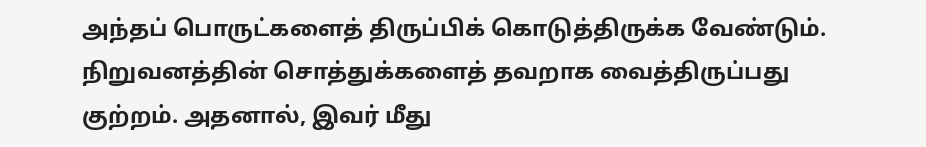அந்தப் பொருட்களைத் திருப்பிக் கொடுத்திருக்க வேண்டும். நிறுவனத்தின் சொத்துக்களைத் தவறாக வைத்திருப்பது குற்றம். அதனால், இவர் மீது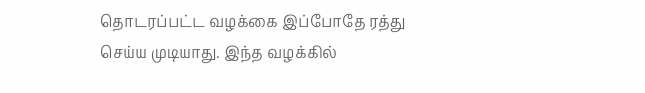தொடரப்பட்ட வழக்கை இப்போதே ரத்து செய்ய முடியாது. இந்த வழக்கில்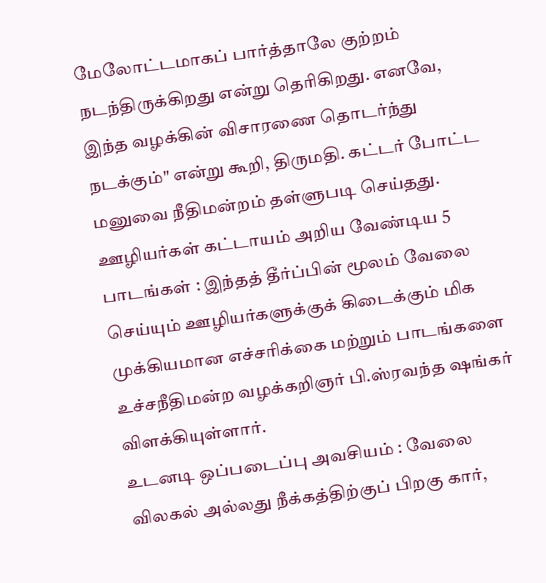மேலோட்டமாகப் பார்த்தாலே குற்றம் நடந்திருக்கிறது என்று தெரிகிறது. எனவே, இந்த வழக்கின் விசாரணை தொடர்ந்து நடக்கும்" என்று கூறி, திருமதி. கட்டர் போட்ட மனுவை நீதிமன்றம் தள்ளுபடி செய்தது.
ஊழியர்கள் கட்டாயம் அறிய வேண்டிய 5 பாடங்கள் : இந்தத் தீர்ப்பின் மூலம் வேலை செய்யும் ஊழியர்களுக்குக் கிடைக்கும் மிக முக்கியமான எச்சரிக்கை மற்றும் பாடங்களை உச்சநீதிமன்ற வழக்கறிஞர் பி.ஸ்ரவந்த ஷங்கர் விளக்கியுள்ளார்.
உடனடி ஒப்படைப்பு அவசியம் : வேலை விலகல் அல்லது நீக்கத்திற்குப் பிறகு கார்,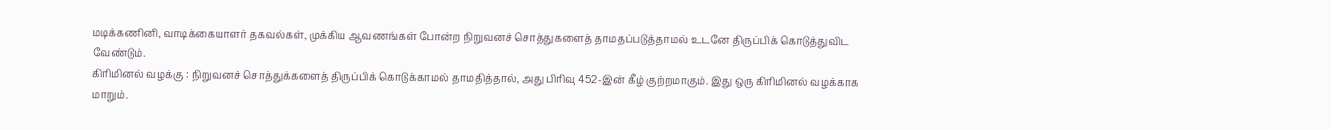மடிக்கணினி, வாடிக்கையாளர் தகவல்கள், முக்கிய ஆவணங்கள் போன்ற நிறுவனச் சொத்துகளைத் தாமதப்படுத்தாமல் உடனே திருப்பிக் கொடுத்துவிட வேண்டும்.
கிரிமினல் வழக்கு : நிறுவனச் சொத்துக்களைத் திருப்பிக் கொடுக்காமல் தாமதித்தால், அது பிரிவு 452-இன் கீழ் குற்றமாகும். இது ஒரு கிரிமினல் வழக்காக மாறும்.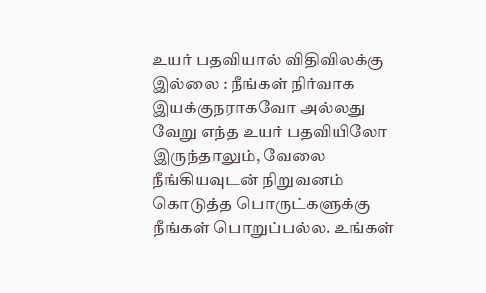உயர் பதவியால் விதிவிலக்கு இல்லை : நீங்கள் நிர்வாக இயக்குநராகவோ அல்லது வேறு எந்த உயர் பதவியிலோ இருந்தாலும், வேலை நீங்கியவுடன் நிறுவனம் கொடுத்த பொருட்களுக்கு நீங்கள் பொறுப்பல்ல. உங்கள்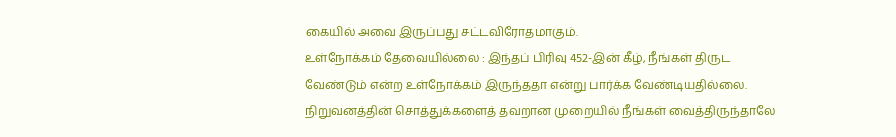கையில் அவை இருப்பது சட்டவிரோதமாகும்.
உள்நோக்கம் தேவையில்லை : இந்தப் பிரிவு 452-இன் கீழ், நீங்கள் திருட வேண்டும் என்ற உள்நோக்கம் இருந்ததா என்று பார்க்க வேண்டியதில்லை. நிறுவனத்தின் சொத்துக்களைத் தவறான முறையில் நீங்கள் வைத்திருந்தாலே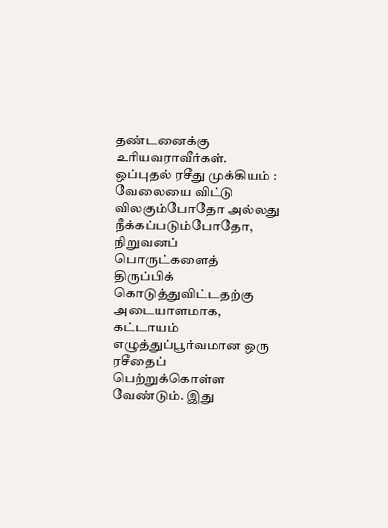தண்டனைக்கு உரியவராவீர்கள்.
ஒப்புதல் ரசீது முக்கியம் : வேலையை விட்டு விலகும்போதோ அல்லது நீக்கப்படும்போதோ, நிறுவனப் பொருட்களைத் திருப்பிக் கொடுத்துவிட்டதற்கு அடையாளமாக, கட்டாயம் எழுத்துப்பூர்வமான ஒரு ரசீதைப் பெற்றுக்கொள்ள வேண்டும். இது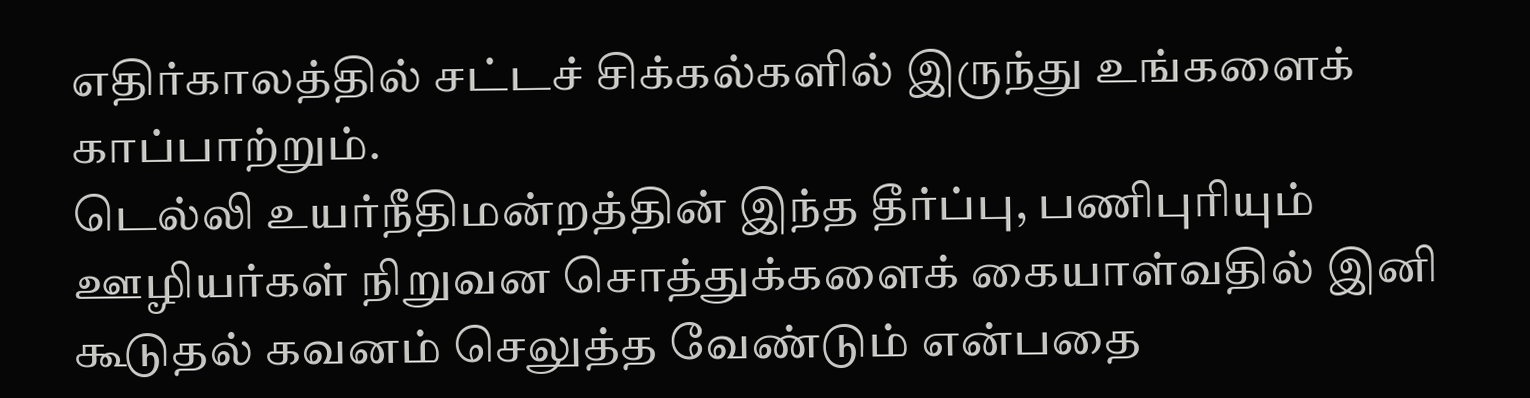எதிர்காலத்தில் சட்டச் சிக்கல்களில் இருந்து உங்களைக் காப்பாற்றும்.
டெல்லி உயர்நீதிமன்றத்தின் இந்த தீர்ப்பு, பணிபுரியும் ஊழியர்கள் நிறுவன சொத்துக்களைக் கையாள்வதில் இனி கூடுதல் கவனம் செலுத்த வேண்டும் என்பதை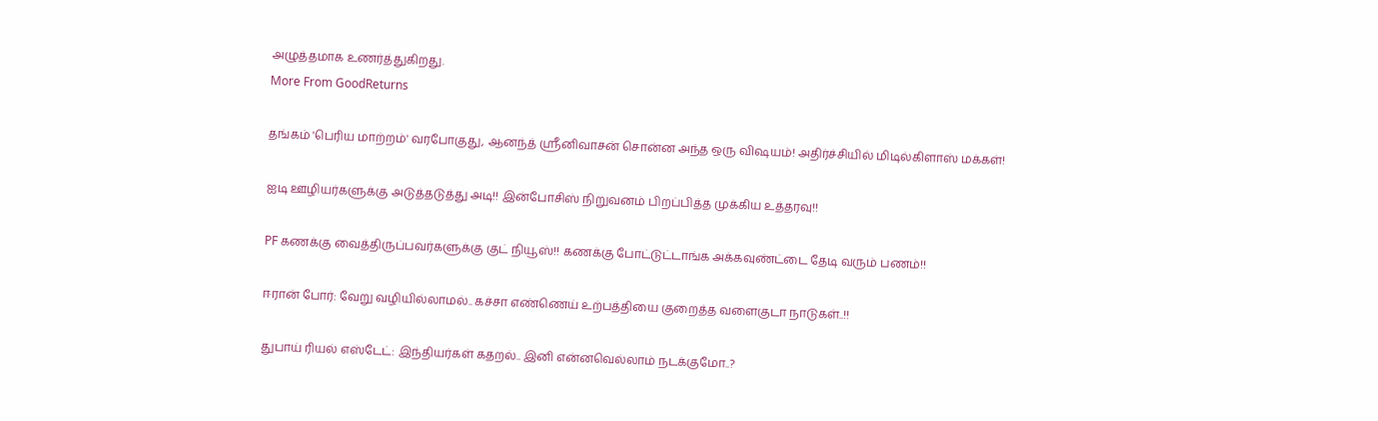அழுத்தமாக உணர்த்துகிறது.
More From GoodReturns

தங்கம் 'பெரிய மாற்றம்' வரபோகுது, ஆனந்த் ஸ்ரீனிவாசன் சொன்ன அந்த ஒரு விஷயம்! அதிர்ச்சியில் மிடில்கிளாஸ் மக்கள்!

ஐடி ஊழியர்களுக்கு அடுத்தடுத்து அடி!! இன்போசிஸ் நிறுவனம் பிறப்பித்த முக்கிய உத்தரவு!!

PF கணக்கு வைத்திருப்பவர்களுக்கு குட் நியூஸ்!! கணக்கு போட்டுட்டாங்க அக்கவுண்ட்டை தேடி வரும் பணம்!!

ஈரான் போர்: வேறு வழியில்லாமல்.. கச்சா எண்ணெய் உற்பத்தியை குறைத்த வளைகுடா நாடுகள்..!!

துபாய் ரியல் எஸ்டேட்: இந்தியர்கள் கதறல்.. இனி என்னவெல்லாம் நடக்குமோ..?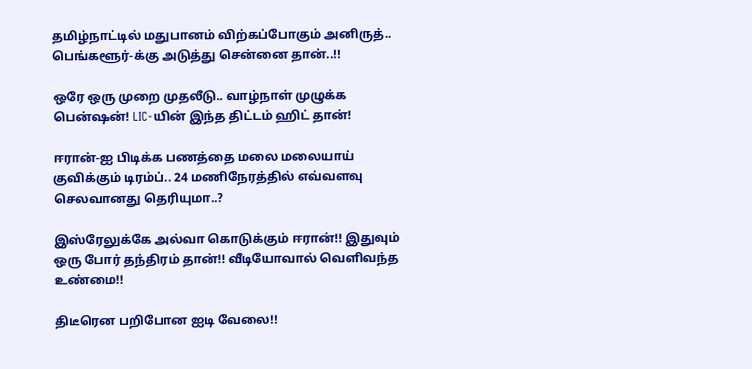தமிழ்நாட்டில் மதுபானம் விற்கப்போகும் அனிருத்.. பெங்களூர்-க்கு அடுத்து சென்னை தான்..!!

ஒரே ஒரு முறை முதலீடு.. வாழ்நாள் முழுக்க பென்ஷன்! LIC-யின் இந்த திட்டம் ஹிட் தான்!

ஈரான்-ஐ பிடிக்க பணத்தை மலை மலையாய் குவிக்கும் டிரம்ப்.. 24 மணிநேரத்தில் எவ்வளவு செலவானது தெரியுமா..?

இஸ்ரேலுக்கே அல்வா கொடுக்கும் ஈரான்!! இதுவும் ஒரு போர் தந்திரம் தான்!! வீடியோவால் வெளிவந்த உண்மை!!

திடீரென பறிபோன ஐடி வேலை!!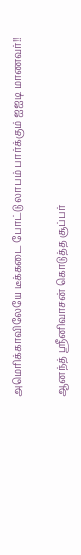அமெரிக்காவிலேயே டீக்கடை போட்டு லாபம் பார்க்கும் ஐஐடி மாணவர்!!

ஆனந்த் ஸ்ரீனிவாசன் கொடுத்த சூப்பர்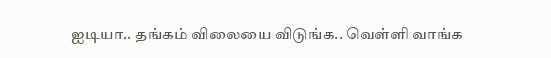ஐடியா.. தங்கம் விலையை விடுங்க.. வெள்ளி வாங்க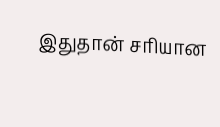இதுதான் சரியான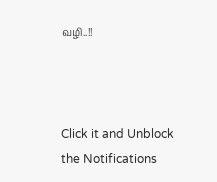வழி..!!



Click it and Unblock the Notifications